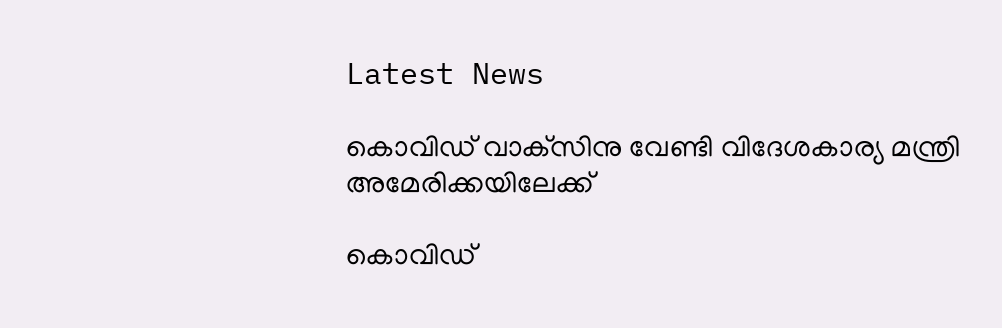Latest News

കൊവിഡ് വാക്‌സിനു വേണ്ടി വിദേശകാര്യ മന്ത്രി അമേരിക്കയിലേക്ക്

കൊവിഡ്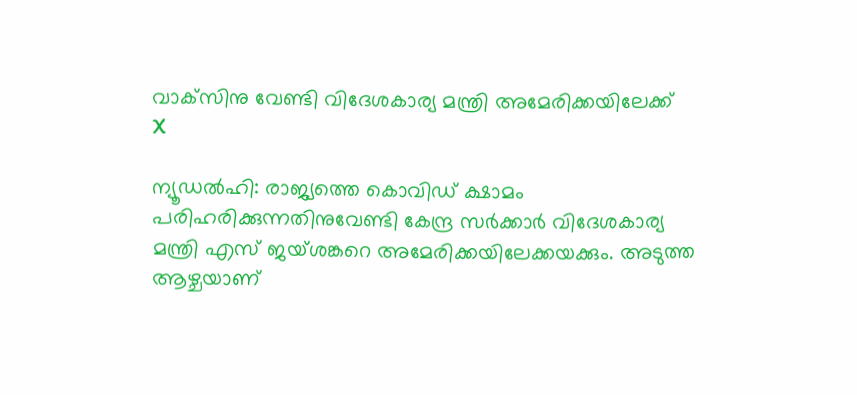വാക്‌സിനു വേണ്ടി വിദേശകാര്യ മന്ത്രി അമേരിക്കയിലേക്ക്
X

ന്യൂഡല്‍ഹി: രാജ്യത്തെ കൊവിഡ് ക്ഷാമം പരിഹരിക്കുന്നതിനുവേണ്ടി കേന്ദ്ര സര്‍ക്കാര്‍ വിദേശകാര്യ മന്ത്രി എസ് ജയ്ശങ്കറെ അമേരിക്കയിലേക്കയക്കും. അടുത്ത ആഴ്ചയാണ്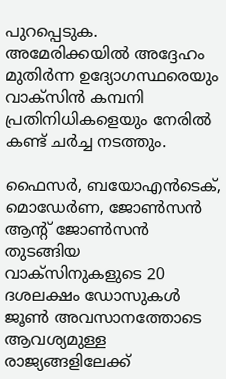പുറപ്പെടുക. അമേരിക്കയില്‍ അദ്ദേഹം മുതിര്‍ന്ന ഉദ്യോഗസ്ഥരെയും വാക്‌സിന്‍ കമ്പനി പ്രതിനിധികളെയും നേരില്‍ കണ്ട് ചര്‍ച്ച നടത്തും.

ഫൈസര്‍, ബയോഎന്‍ടെക്, മൊഡേര്‍ണ, ജോണ്‍സന്‍ ആന്റ് ജോണ്‍സന്‍ തുടങ്ങിയ വാക്‌സിനുകളുടെ 20 ദശലക്ഷം ഡോസുകള്‍ ജൂണ്‍ അവസാനത്തോടെ ആവശ്യമുള്ള രാജ്യങ്ങളിലേക്ക്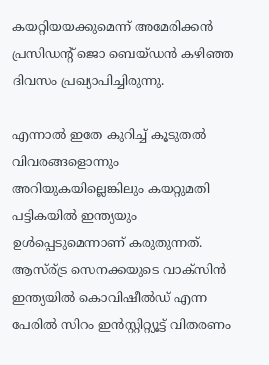കയറ്റിയയക്കുമെന്ന് അമേരിക്കന്‍ പ്രസിഡന്റ് ജൊ ബെയ്ഡന്‍ കഴിഞ്ഞ ദിവസം പ്രഖ്യാപിച്ചിരുന്നു.

എന്നാല്‍ ഇതേ കുറിച്ച് കൂടുതല്‍ വിവരങ്ങളൊന്നും അറിയുകയില്ലെങ്കിലും കയറ്റുമതി പട്ടികയില്‍ ഇന്ത്യയും ഉള്‍പ്പെടുമെന്നാണ് കരുതുന്നത്. ആസ്ര്ട്ര സെനക്കയുടെ വാക്‌സിന്‍ ഇന്ത്യയില്‍ കൊവിഷീല്‍ഡ് എന്ന പേരില്‍ സിറം ഇന്‍സ്റ്റിറ്റ്യൂട്ട് വിതരണം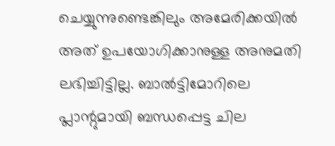ചെയ്യുന്നുണ്ടെങ്കിലും അമേരിക്കയില്‍ അത് ഉപയോഗിക്കാനുള്ള അനുമതി ലഭിച്ചിട്ടില്ല. ബാല്‍ട്ടിമോറിലെ പ്ലാന്റുമായി ബന്ധപ്പെട്ട ചില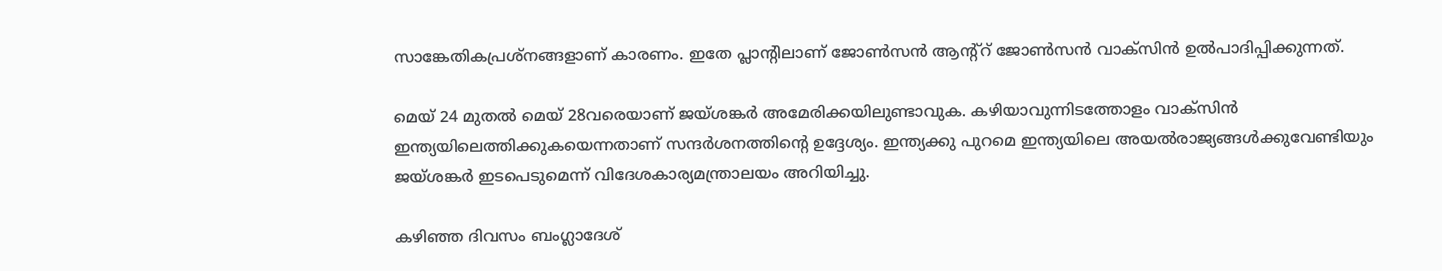സാങ്കേതികപ്രശ്‌നങ്ങളാണ് കാരണം. ഇതേ പ്ലാന്റിലാണ് ജോണ്‍സന്‍ ആന്റ്‌റ് ജോണ്‍സന്‍ വാക്‌സിന്‍ ഉല്‍പാദിപ്പിക്കുന്നത്.

മെയ് 24 മുതല്‍ മെയ് 28വരെയാണ് ജയ്ശങ്കര്‍ അമേരിക്കയിലുണ്ടാവുക. കഴിയാവുന്നിടത്തോളം വാക്‌സിന്‍ ഇന്ത്യയിലെത്തിക്കുകയെന്നതാണ് സന്ദര്‍ശനത്തിന്റെ ഉദ്ദേശ്യം. ഇന്ത്യക്കു പുറമെ ഇന്ത്യയിലെ അയല്‍രാജ്യങ്ങള്‍ക്കുവേണ്ടിയും ജയ്ശങ്കര്‍ ഇടപെടുമെന്ന് വിദേശകാര്യമന്ത്രാലയം അറിയിച്ചു.

കഴിഞ്ഞ ദിവസം ബംഗ്ലാദേശ്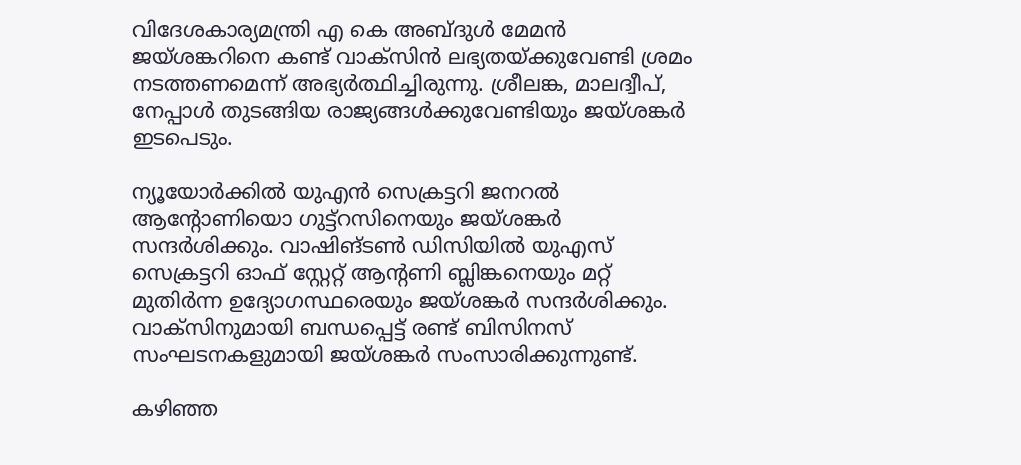വിദേശകാര്യമന്ത്രി എ കെ അബ്ദുള്‍ മേമന്‍ ജയ്ശങ്കറിനെ കണ്ട് വാക്‌സിന്‍ ലഭ്യതയ്ക്കുവേണ്ടി ശ്രമം നടത്തണമെന്ന് അഭ്യര്‍ത്ഥിച്ചിരുന്നു. ശ്രീലങ്ക, മാലദ്വീപ്, നേപ്പാള്‍ തുടങ്ങിയ രാജ്യങ്ങള്‍ക്കുവേണ്ടിയും ജയ്ശങ്കര്‍ ഇടപെടും.

ന്യൂയോര്‍ക്കില്‍ യുഎന്‍ സെക്രട്ടറി ജനറല്‍ ആന്റോണിയൊ ഗുട്ട്‌റസിനെയും ജയ്ശങ്കര്‍ സന്ദര്‍ശിക്കും. വാഷിങ്ടണ്‍ ഡിസിയില്‍ യുഎസ് സെക്രട്ടറി ഓഫ് സ്റ്റേറ്റ് ആന്റണി ബ്ലിങ്കനെയും മറ്റ് മുതിര്‍ന്ന ഉദ്യോഗസ്ഥരെയും ജയ്ശങ്കര്‍ സന്ദര്‍ശിക്കും. വാക്‌സിനുമായി ബന്ധപ്പെട്ട് രണ്ട് ബിസിനസ് സംഘടനകളുമായി ജയ്ശങ്കര്‍ സംസാരിക്കുന്നുണ്ട്.

കഴിഞ്ഞ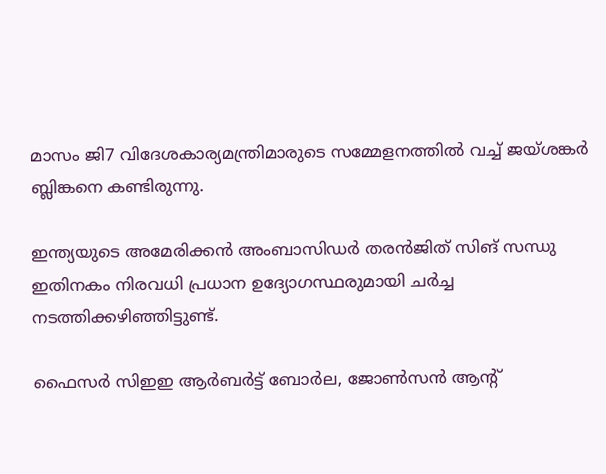മാസം ജി7 വിദേശകാര്യമന്ത്രിമാരുടെ സമ്മേളനത്തില്‍ വച്ച് ജയ്ശങ്കര്‍ ബ്ലിങ്കനെ കണ്ടിരുന്നു.

ഇന്ത്യയുടെ അമേരിക്കന്‍ അംബാസിഡര്‍ തരന്‍ജിത് സിങ് സന്ധു ഇതിനകം നിരവധി പ്രധാന ഉദ്യോഗസ്ഥരുമായി ചര്‍ച്ച നടത്തിക്കഴിഞ്ഞിട്ടുണ്ട്.

ഫൈസര്‍ സിഇഇ ആര്‍ബര്‍ട്ട് ബോര്‍ല, ജോണ്‍സന്‍ ആന്റ്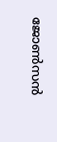ജോണ്‍സന്‍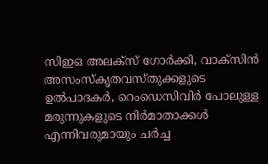സിഇഒ അലക്‌സ് ഗോര്‍ക്കി, വാക്‌സിന്‍ അസംസ്‌കൃതവസ്തുക്കളുടെ ഉല്‍പാദകര്‍, റെംഡെസിവിര്‍ പോലുള്ള മരുന്നുകളുടെ നിര്‍മാതാക്കള്‍ എന്നിവരുമായും ചര്‍ച്ച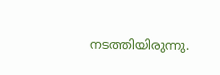നടത്തിയിരുന്നു.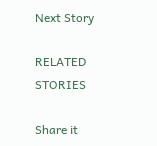Next Story

RELATED STORIES

Share it